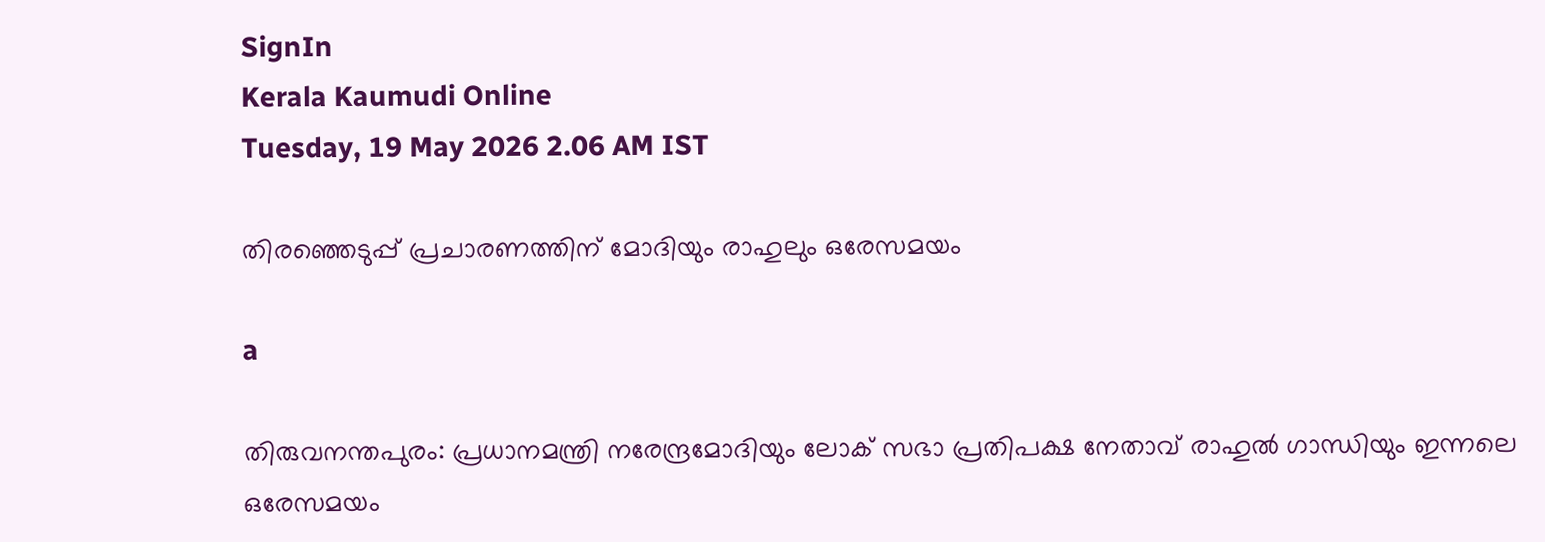SignIn
Kerala Kaumudi Online
Tuesday, 19 May 2026 2.06 AM IST

തിരഞ്ഞെടുപ്പ് പ്രചാരണത്തിന് മോദിയും രാഹുലും ഒരേസമയം

a

തിരുവനന്തപുരം: പ്രധാനമന്ത്രി നരേന്ദ്രമോദിയും ലോക് സഭാ പ്രതിപക്ഷ നേതാവ് രാഹുൽ ഗാന്ധിയും ഇന്നലെ ഒരേസമയം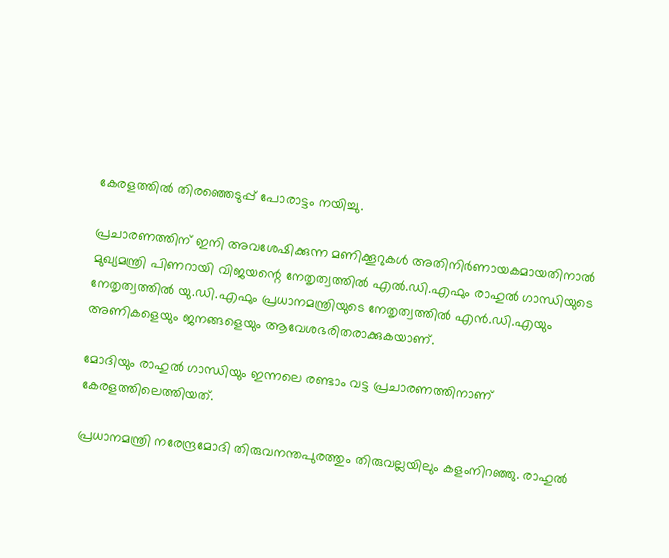കേരളത്തിൽ തിരഞ്ഞെടുപ്പ് പോരാട്ടം നയിച്ചു.

പ്രചാരണത്തിന് ഇനി അവശേഷിക്കുന്ന മണിക്കൂറുകൾ അതിനിർണായകമായതിനാൽ മുഖ്യമന്ത്രി പിണറായി വിജയന്റെ നേതൃത്വത്തിൽ എൽ.ഡി.എഫും രാഹുൽ ഗാന്ധിയുടെ നേതൃത്വത്തിൽ യു.ഡി.എഫും പ്രധാനമന്ത്രിയുടെ നേതൃത്വത്തിൽ എൻ.ഡി.എയും അണികളെയും ജനങ്ങളെയും ആവേശഭരിതരാക്കുകയാണ്.

മോദിയും രാഹുൽ ഗാന്ധിയും ഇന്നലെ രണ്ടാം വട്ട പ്രചാരണത്തിനാണ് കേരളത്തിലെത്തിയത്.

പ്രധാനമന്ത്രി നരേന്ദ്രമോദി തിരുവനന്തപുരത്തും തിരുവല്ലയിലും കളംനിറഞ്ഞു. രാഹുൽ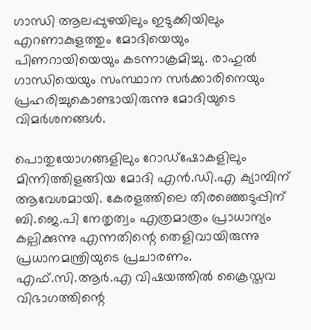ഗാന്ധി ആലപ്പുഴയിലും ഇടുക്കിയിലും എറണാകുളത്തും മോദിയെയും പിണറായിയെയും കടന്നാക്രമിച്ചു. രാഹുൽ ഗാന്ധിയെയും സംസ്ഥാന സർക്കാരിനെയും പ്രഹരിച്ചുകൊണ്ടായിരുന്നു മോദിയുടെ വിമർശനങ്ങൾ.

പൊതുയോഗങ്ങളിലും റോഡ്‌ഷോകളിലും മിന്നിത്തിളങ്ങിയ മോദി എൻ.ഡി.എ ക്യാമ്പിന് ആവേശമായി. കേരളത്തിലെ തിരഞ്ഞെടുപ്പിന് ബി.ജെ.പി നേതൃത്വം എത്രമാത്രം പ്രാധാന്യം കല്പിക്കുന്നു എന്നതിന്റെ തെളിവായിരുന്നു പ്രധാനമന്ത്രിയുടെ പ്രചാരണം. എഫ്.സി.ആർ.എ വിഷയത്തിൽ ക്രൈസ്തവ വിഭാഗത്തിന്റെ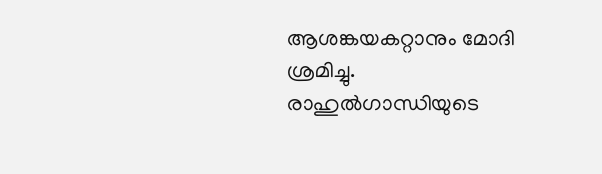ആശങ്കയകറ്റാനും മോദി ശ്രമിച്ചു. രാഹുൽഗാന്ധിയുടെ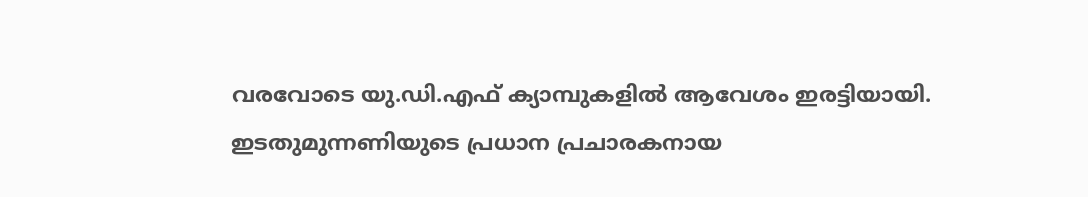വരവോടെ യു.ഡി.എഫ് ക്യാമ്പുകളിൽ ആവേശം ഇരട്ടിയായി. ഇടതുമുന്നണിയുടെ പ്രധാന പ്രചാരകനായ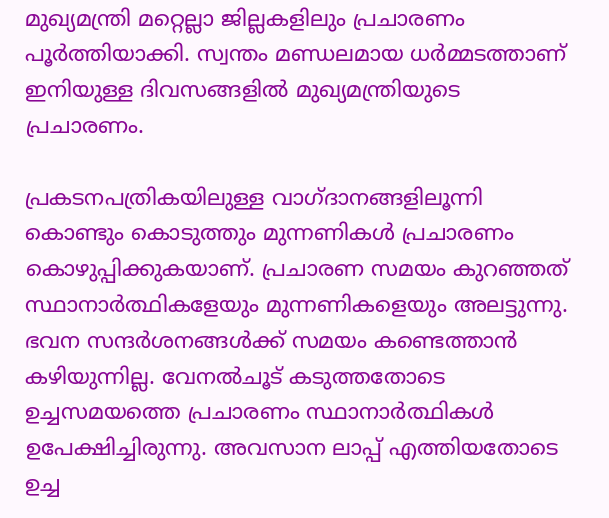മുഖ്യമന്ത്രി മറ്റെല്ലാ ജില്ലകളിലും പ്രചാരണം പൂർത്തിയാക്കി. സ്വന്തം മണ്ഡലമായ ധർമ്മടത്താണ് ഇനിയുള്ള ദിവസങ്ങളിൽ മുഖ്യമന്ത്രിയുടെ പ്രചാരണം.

പ്രകടനപത്രികയിലുള്ള വാഗ്ദാനങ്ങളിലൂന്നി കൊണ്ടും കൊടുത്തും മുന്നണികൾ പ്രചാരണം കൊഴുപ്പിക്കുകയാണ്. പ്രചാരണ സമയം കുറഞ്ഞത് സ്ഥാനാർത്ഥികളേയും മുന്നണികളെയും അലട്ടുന്നു. ഭവന സന്ദർശനങ്ങൾക്ക് സമയം കണ്ടെത്താൻ കഴിയുന്നില്ല. വേനൽചൂട് കടുത്തതോടെ ഉച്ചസമയത്തെ പ്രചാരണം സ്ഥാനാർത്ഥികൾ ഉപേക്ഷിച്ചിരുന്നു. അവസാന ലാപ്പ് എത്തിയതോടെ ഉച്ച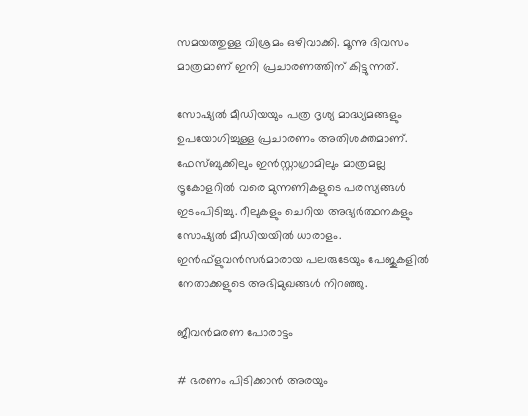സമയത്തുള്ള വിശ്രമം ഒഴിവാക്കി. മൂന്നു ദിവസം മാത്രമാണ് ഇനി പ്രചാരണത്തിന് കിട്ടുന്നത്.

സോഷ്യൽ മീഡിയയും പത്ര ദൃശ്യ മാദ്ധ്യമങ്ങളും ഉപയോഗിച്ചുള്ള പ്രചാരണം അതിശക്തമാണ്. ഫേസ്ബുക്കിലും ഇൻസ്റ്റാഗ്രാമിലും മാത്രമല്ല ട്രൂകോളറിൽ വരെ മുന്നണികളുടെ പരസ്യങ്ങൾ ഇടംപിടിച്ചു. റീലുകളും ചെറിയ അഭ്യർത്ഥനകളും സോഷ്യൽ മീഡിയയിൽ ധാരാളം. ഇൻഫ്ളുവൻസർമാരായ പലരുടേയും പേജുകളിൽ നേതാക്കളുടെ അഭിമുഖങ്ങൾ നിറഞ്ഞു.

ജീവൻമരണ പോരാട്ടം

# ഭരണം പിടിക്കാൻ അരയും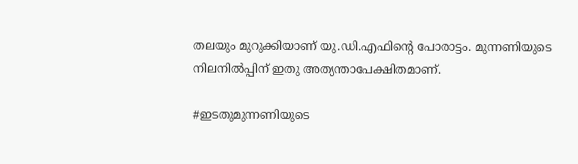തലയും മുറുക്കിയാണ് യു.ഡി.എഫിന്റെ പോരാട്ടം. മുന്നണിയുടെ നിലനിൽപ്പിന് ഇതു അത്യന്താപേക്ഷിതമാണ്.

#ഇടതുമുന്നണിയുടെ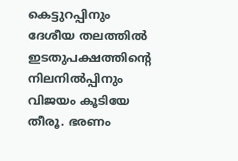കെട്ടുറപ്പിനും ദേശീയ തലത്തിൽ ഇടതുപക്ഷത്തിന്റെ നിലനിൽപ്പിനും വിജയം കൂടിയേ തീരൂ. ഭരണം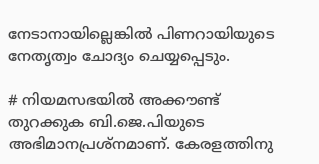നേടാനായില്ലെങ്കിൽ പിണറായിയുടെ നേതൃത്വം ചോദ്യം ചെയ്യപ്പെടും.

# നിയമസഭയിൽ അക്കൗണ്ട് തുറക്കുക ബി.ജെ.പിയുടെ അഭിമാനപ്രശ്നമാണ്. കേരളത്തിനു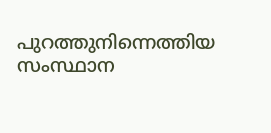പുറത്തുനിന്നെത്തിയ സംസ്ഥാന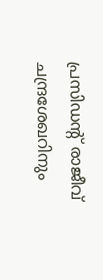പ്രസിഡന്റ് രാജീവ് ചന്ദ്രശേഖറിനും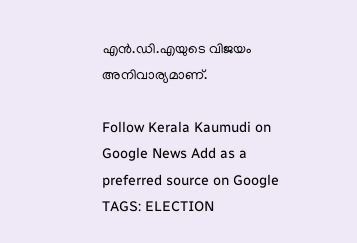എൻ.ഡി.എയുടെ വിജയം അനിവാര്യമാണ്.

Follow Kerala Kaumudi on Google News Add as a preferred source on Google
TAGS: ELECTION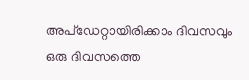അപ്ഡേറ്റായിരിക്കാം ദിവസവും
ഒരു ദിവസത്തെ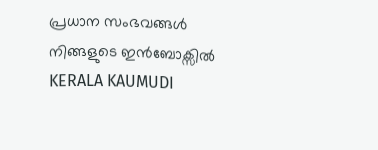പ്രധാന സംഭവങ്ങൾ നിങ്ങളുടെ ഇൻബോക്സിൽ
KERALA KAUMUDI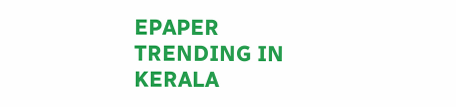EPAPER
TRENDING IN KERALA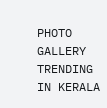PHOTO GALLERY
TRENDING IN KERALA